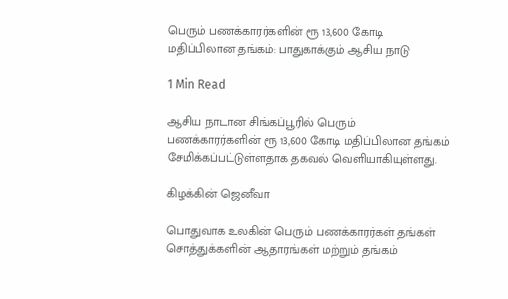பெரும் பணக்காரர்களின் ரூ 13,600 கோடி மதிப்பிலான தங்கம்: பாதுகாக்கும் ஆசிய நாடு

1 Min Read

ஆசிய நாடான சிங்கப்பூரில் பெரும் பணக்காரர்களின் ரூ 13,600 கோடி மதிப்பிலான தங்கம் சேமிக்கப்பட்டுள்ளதாக தகவல் வெளியாகியுள்ளது.

கிழக்கின் ஜெனீவா

பொதுவாக உலகின் பெரும் பணக்காரர்கள் தங்கள் சொத்துக்களின் ஆதாரங்கள் மற்றும் தங்கம்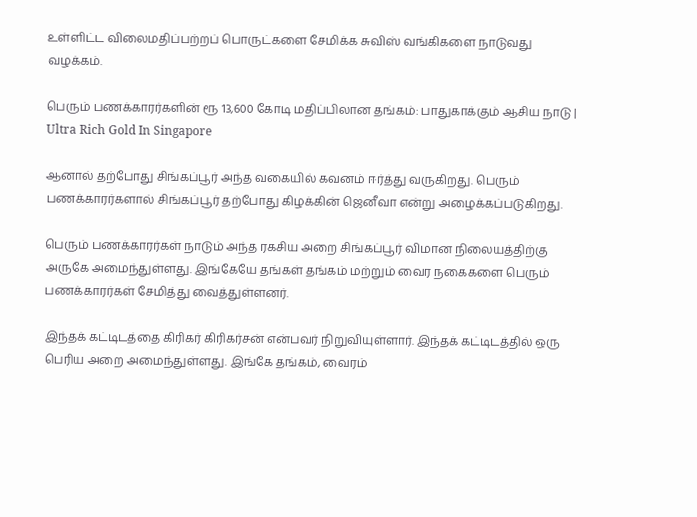உள்ளிட்ட விலைமதிப்பற்றப் பொருட்களை சேமிக்க சுவிஸ் வங்கிகளை நாடுவது வழக்கம்.

பெரும் பணக்காரர்களின் ரூ 13,600 கோடி மதிப்பிலான தங்கம்: பாதுகாக்கும் ஆசிய நாடு | Ultra Rich Gold In Singapore

ஆனால் தற்போது சிங்கப்பூர் அந்த வகையில் கவனம் ஈர்த்து வருகிறது. பெரும் பணக்காரர்களால் சிங்கப்பூர் தற்போது கிழக்கின் ஜெனீவா என்று அழைக்கப்படுகிறது.

பெரும் பணக்காரர்கள் நாடும் அந்த ரகசிய அறை சிங்கப்பூர் விமான நிலையத்திற்கு அருகே அமைந்துள்ளது. இங்கேயே தங்கள் தங்கம் மற்றும் வைர நகைகளை பெரும் பணக்காரர்கள் சேமித்து வைத்துள்ளனர்.

இந்தக் கட்டிடத்தை கிரிகர் கிரிகர்சன் என்பவர் நிறுவியுள்ளார். இந்தக் கட்டிடத்தில் ஒரு பெரிய அறை அமைந்துள்ளது. இங்கே தங்கம், வைரம்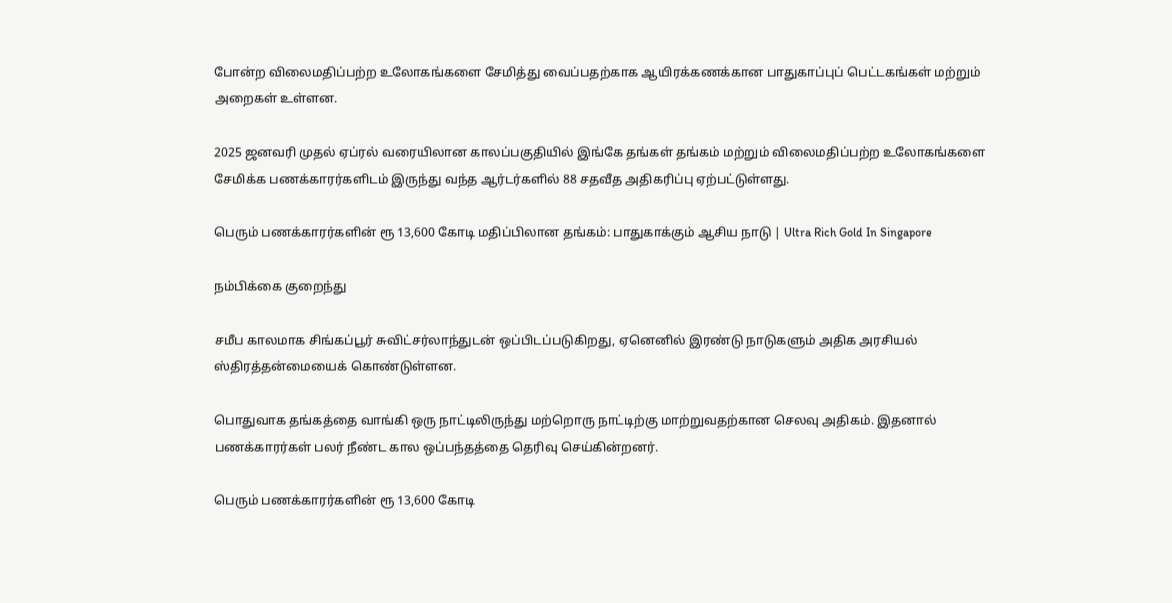போன்ற விலைமதிப்பற்ற உலோகங்களை சேமித்து வைப்பதற்காக ஆயிரக்கணக்கான பாதுகாப்புப் பெட்டகங்கள் மற்றும் அறைகள் உள்ளன.

2025 ஜனவரி முதல் ஏப்ரல் வரையிலான காலப்பகுதியில் இங்கே தங்கள் தங்கம் மற்றும் விலைமதிப்பற்ற உலோகங்களை சேமிக்க பணக்காரர்களிடம் இருந்து வந்த ஆர்டர்களில் 88 சதவீத அதிகரிப்பு ஏற்பட்டுள்ளது.

பெரும் பணக்காரர்களின் ரூ 13,600 கோடி மதிப்பிலான தங்கம்: பாதுகாக்கும் ஆசிய நாடு | Ultra Rich Gold In Singapore

நம்பிக்கை குறைந்து

சமீப காலமாக சிங்கப்பூர் சுவிட்சர்லாந்துடன் ஒப்பிடப்படுகிறது, ஏனெனில் இரண்டு நாடுகளும் அதிக அரசியல் ஸ்திரத்தன்மையைக் கொண்டுள்ளன.

பொதுவாக தங்கத்தை வாங்கி ஒரு நாட்டிலிருந்து மற்றொரு நாட்டிற்கு மாற்றுவதற்கான செலவு அதிகம். இதனால் பணக்காரர்கள் பலர் நீண்ட கால ஒப்பந்தத்தை தெரிவு செய்கின்றனர்.

பெரும் பணக்காரர்களின் ரூ 13,600 கோடி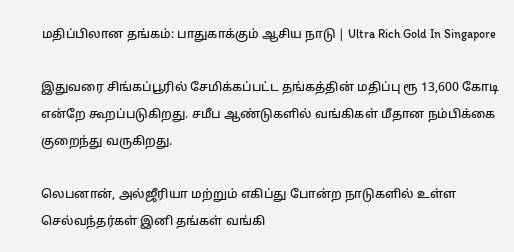மதிப்பிலான தங்கம்: பாதுகாக்கும் ஆசிய நாடு | Ultra Rich Gold In Singapore

இதுவரை சிங்கப்பூரில் சேமிக்கப்பட்ட தங்கத்தின் மதிப்பு ரூ 13,600 கோடி என்றே கூறப்படுகிறது. சமீப ஆண்டுகளில் வங்கிகள் மீதான நம்பிக்கை குறைந்து வருகிறது.

லெபனான், அல்ஜீரியா மற்றும் எகிப்து போன்ற நாடுகளில் உள்ள செல்வந்தர்கள் இனி தங்கள் வங்கி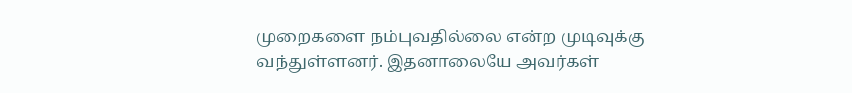முறைகளை நம்புவதில்லை என்ற முடிவுக்கு வந்துள்ளனர். இதனாலையே அவர்கள்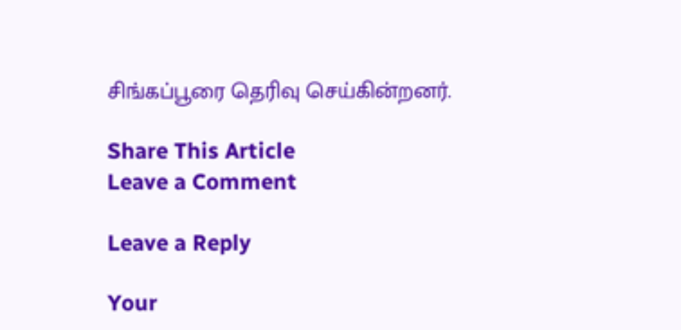சிங்கப்பூரை தெரிவு செய்கின்றனர்.

Share This Article
Leave a Comment

Leave a Reply

Your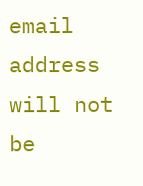email address will not be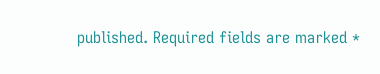published. Required fields are marked *